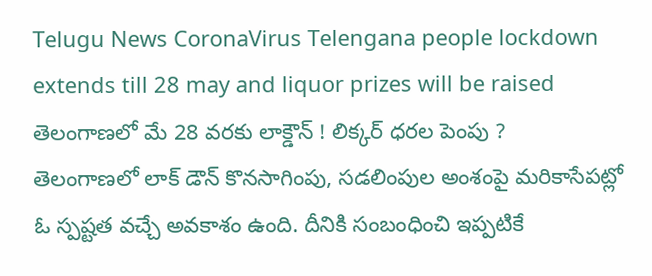Telugu News CoronaVirus Telengana people lockdown extends till 28 may and liquor prizes will be raised
తెలంగాణలో మే 28 వరకు లాక్డౌన్ ! లిక్కర్ ధరల పెంపు ?
తెలంగాణలో లాక్ డౌన్ కొనసాగింపు, సడలింపుల అంశంపై మరికాసేపట్లో ఓ స్పష్టత వచ్చే అవకాశం ఉంది. దీనికి సంబంధించి ఇప్పటికే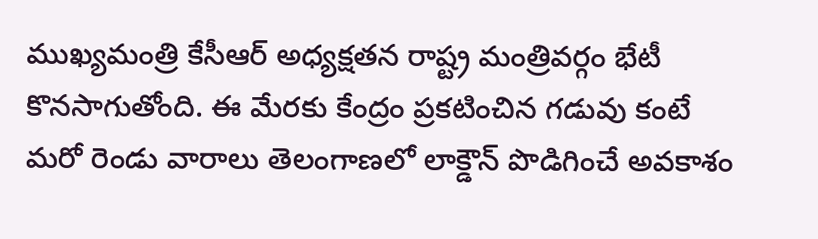ముఖ్యమంత్రి కేసీఆర్ అధ్యక్షతన రాష్ట్ర మంత్రివర్గం భేటీ కొనసాగుతోంది. ఈ మేరకు కేంద్రం ప్రకటించిన గడువు కంటే మరో రెండు వారాలు తెలంగాణలో లాక్డౌన్ పొడిగించే అవకాశం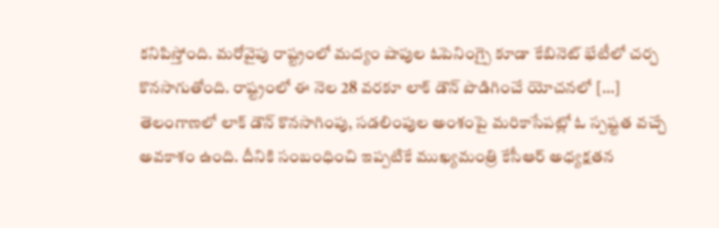కనిపిస్తోంది. మరోవైపు రాష్ట్రంలో మద్యం షాపుల ఓపెనింగ్పై కూడా కేబినెట్ భేటీలో చర్చ కొనసాగుతోంది. రాష్ట్రంలో ఈ నెల 28 వరకూ లాక్ డౌన్ పొడిగించే యోచనలో […]
తెలంగాణలో లాక్ డౌన్ కొనసాగింపు, సడలింపుల అంశంపై మరికాసేపట్లో ఓ స్పష్టత వచ్చే అవకాశం ఉంది. దీనికి సంబంధించి ఇప్పటికే ముఖ్యమంత్రి కేసీఆర్ అధ్యక్షతన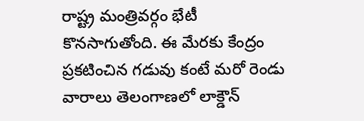రాష్ట్ర మంత్రివర్గం భేటీ కొనసాగుతోంది. ఈ మేరకు కేంద్రం ప్రకటించిన గడువు కంటే మరో రెండు వారాలు తెలంగాణలో లాక్డౌన్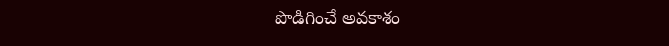పొడిగించే అవకాశం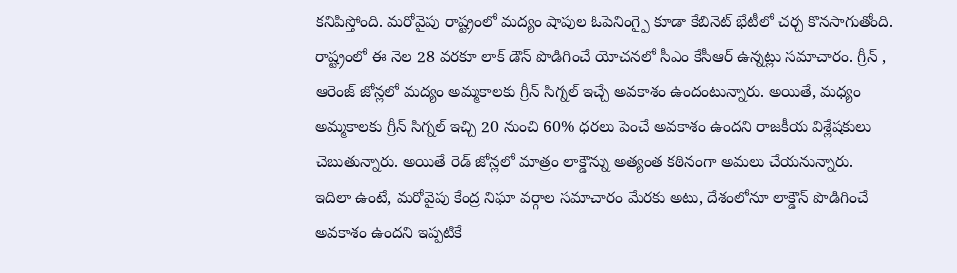కనిపిస్తోంది. మరోవైపు రాష్ట్రంలో మద్యం షాపుల ఓపెనింగ్పై కూడా కేబినెట్ భేటీలో చర్చ కొనసాగుతోంది.
రాష్ట్రంలో ఈ నెల 28 వరకూ లాక్ డౌన్ పొడిగించే యోచనలో సీఎం కేసీఆర్ ఉన్నట్లు సమాచారం. గ్రీన్ , ఆరెంజ్ జోన్లలో మద్యం అమ్మకాలకు గ్రీన్ సిగ్నల్ ఇచ్చే అవకాశం ఉందంటున్నారు. అయితే, మధ్యం అమ్మకాలకు గ్రీన్ సిగ్నల్ ఇచ్చి 20 నుంచి 60% ధరలు పెంచే అవకాశం ఉందని రాజకీయ విశ్లేషకులు చెబుతున్నారు. అయితే రెడ్ జోన్లలో మాత్రం లాక్డౌన్ను అత్యంత కఠినంగా అమలు చేయనున్నారు.
ఇదిలా ఉంటే, మరోవైపు కేంద్ర నిఘా వర్గాల సమాచారం మేరకు అటు, దేశంలోనూ లాక్డౌన్ పొడిగించే అవకాశం ఉందని ఇప్పటికే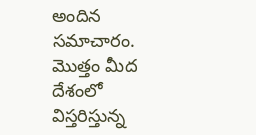అందిన సమాచారం. మొత్తం మీద దేశంలో విస్తరిస్తున్న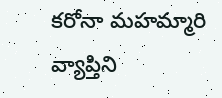కరోనా మహమ్మారి వ్యాప్తిని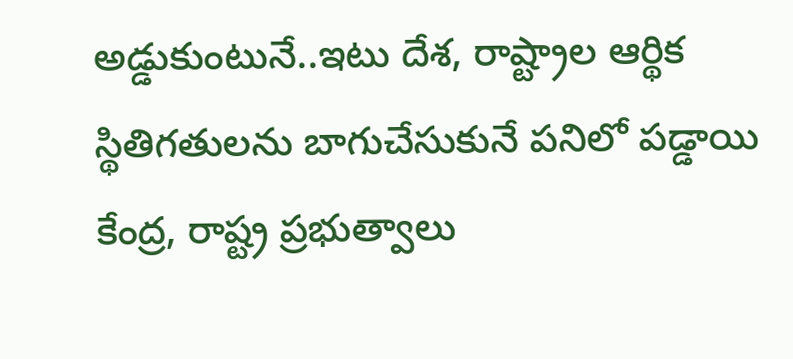అడ్డుకుంటునే..ఇటు దేశ, రాష్ట్రాల ఆర్థిక స్థితిగతులను బాగుచేసుకునే పనిలో పడ్డాయి కేంద్ర, రాష్ట్ర ప్రభుత్వాలు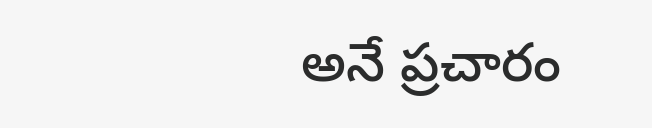అనే ప్రచారం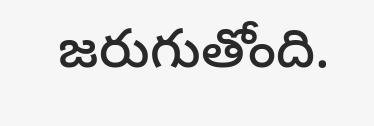జరుగుతోంది.